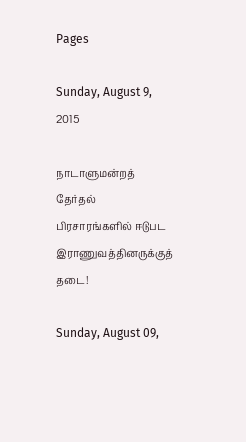Pages

Sunday, August 9, 2015

நாடாளுமன்றத் தேர்தல் பிரசாரங்களில் ஈடுபட இராணுவத்தினருக்குத் தடை!

Sunday, August 09,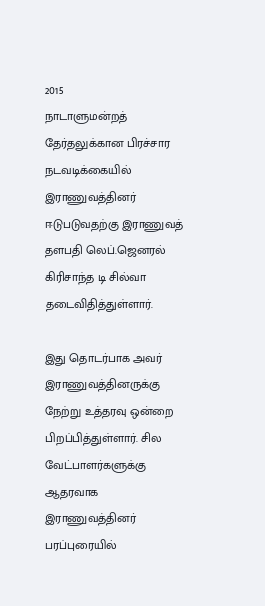2015
நாடாளுமன்றத் தேர்தலுக்கான பிரச்சார நடவடிக்கையில் இராணுவத்தினர் ஈடுபடுவதற்கு இராணுவத் தளபதி லெப்.ஜெனரல் கிரிசாந்த டி சில்வா தடைவிதித்துள்ளார்.

இது தொடர்பாக அவர் இராணுவத்தினருக்கு நேற்று உத்தரவு ஒன்றை பிறப்பித்துள்ளார். சில வேட்பாளர்களுக்கு ஆதரவாக இராணுவத்தினர் பரப்புரையில்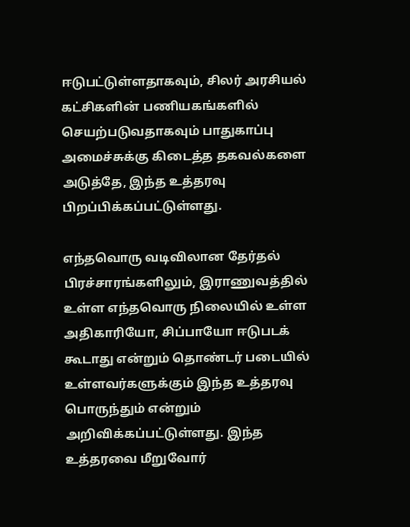ஈடுபட்டுள்ளதாகவும், சிலர் அரசியல் கட்சிகளின் பணியகங்களில் செயற்படுவதாகவும் பாதுகாப்பு அமைச்சுக்கு கிடைத்த தகவல்களை அடுத்தே, இந்த உத்தரவு பிறப்பிக்கப்பட்டுள்ளது.

எந்தவொரு வடிவிலான தேர்தல் பிரச்சாரங்களிலும், இராணுவத்தில் உள்ள எந்தவொரு நிலையில் உள்ள அதிகாரியோ, சிப்பாயோ ஈடுபடக் கூடாது என்றும் தொண்டர் படையில் உள்ளவர்களுக்கும் இந்த உத்தரவு பொருந்தும் என்றும் அறிவிக்கப்பட்டுள்ளது. இந்த உத்தரவை மீறுவோர்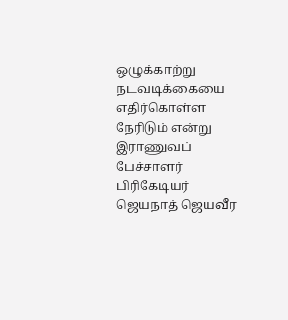ஒழுக்காற்று நடவடிக்கையை எதிர்கொள்ள நேரிடும் என்று இராணுவப் பேச்சாளர் பிரிகேடியர் ஜெயநாத் ஜெயவீர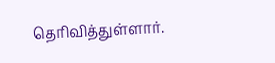தெரிவித்துள்ளார்.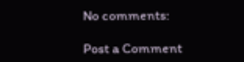No comments:

Post a Comment